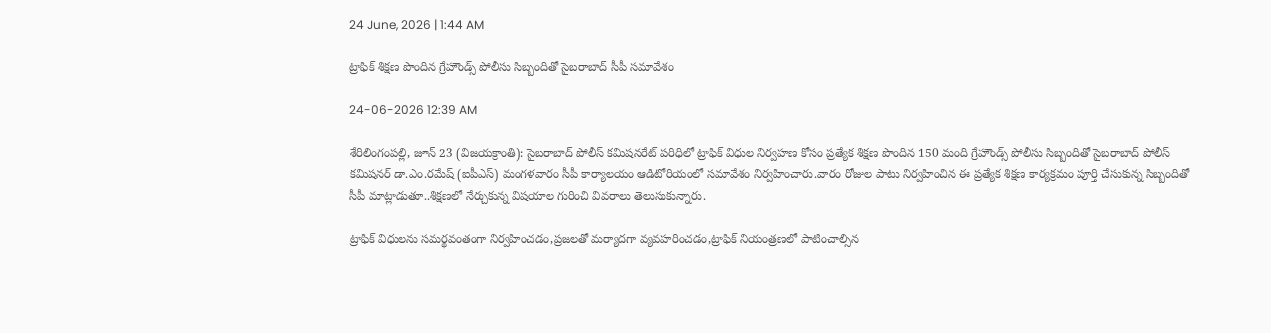24 June, 2026 | 1:44 AM

ట్రాఫిక్ శిక్షణ పొందిన గ్రేహౌండ్స్ పోలీసు సిబ్బందితో సైబరాబాద్ సీపీ సమావేశం

24-06-2026 12:39 AM

శేరిలింగంపల్లి, జూన్ 23 (విజయక్రాంతి): సైబరాబాద్ పోలీస్ కమిషనరేట్ పరిధిలో ట్రాఫిక్ విధుల నిర్వహణ కోసం ప్రత్యేక శిక్షణ పొందిన 150 మంది గ్రేహౌండ్స్ పోలీసు సిబ్బందితో సైబరాబాద్ పోలీస్ కమిషనర్ డా.ఎం.రమేష్ (ఐపీఎస్) మంగళవారం సీపీ కార్యాలయం ఆడిటోరియంలో సమావేశం నిర్వహించారు.వారం రోజుల పాటు నిర్వహించిన ఈ ప్రత్యేక శిక్షణ కార్యక్రమం పూర్తి చేసుకున్న సిబ్బందితో సీపీ మాట్లాడుతూ..శిక్షణలో నేర్చుకున్న విషయాల గురించి వివరాలు తెలుసుకున్నారు.

ట్రాఫిక్ విధులను సమర్థవంతంగా నిర్వహించడం,ప్రజలతో మర్యాదగా వ్యవహరించడం,ట్రాఫిక్ నియంత్రణలో పాటించాల్సిన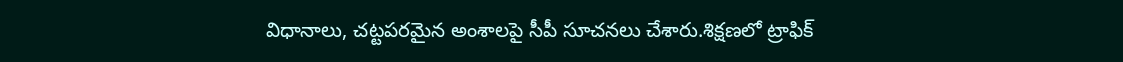విధానాలు, చట్టపరమైన అంశాలపై సీపీ సూచనలు చేశారు.శిక్షణలో ట్రాఫిక్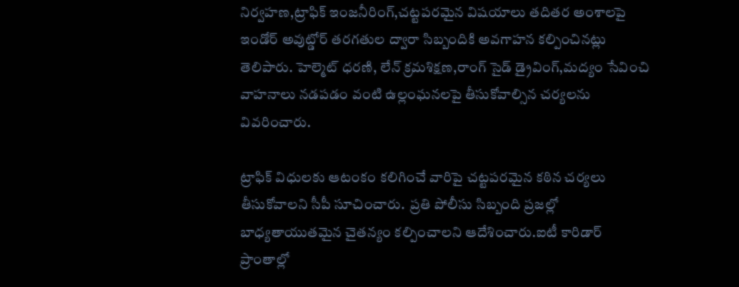నిర్వహణ,ట్రాఫిక్ ఇంజనీరింగ్,చట్టపరమైన విషయాలు తదితర అంశాలపై ఇండోర్ అవుట్డోర్ తరగతుల ద్వారా సిబ్బందికి అవగాహన కల్పించినట్లు తెలిపారు. హెల్మెట్ ధరణి, లేన్ క్రమశిక్షణ,రాంగ్ సైడ్ డ్రైవింగ్,మద్యం సేవించి వాహనాలు నడపడం వంటి ఉల్లంఘనలపై తీసుకోవాల్సిన చర్యలను వివరించారు.

ట్రాఫిక్ విధులకు ఆటంకం కలిగించే వారిపై చట్టపరమైన కఠిన చర్యలు తీసుకోవాలని సీపీ సూచించారు.  ప్రతి పోలీసు సిబ్బంది ప్రజల్లో బాధ్యతాయుతమైన చైతన్యం కల్పించాలని ఆదేశించారు.ఐటీ కారిడార్ ప్రాంతాల్లో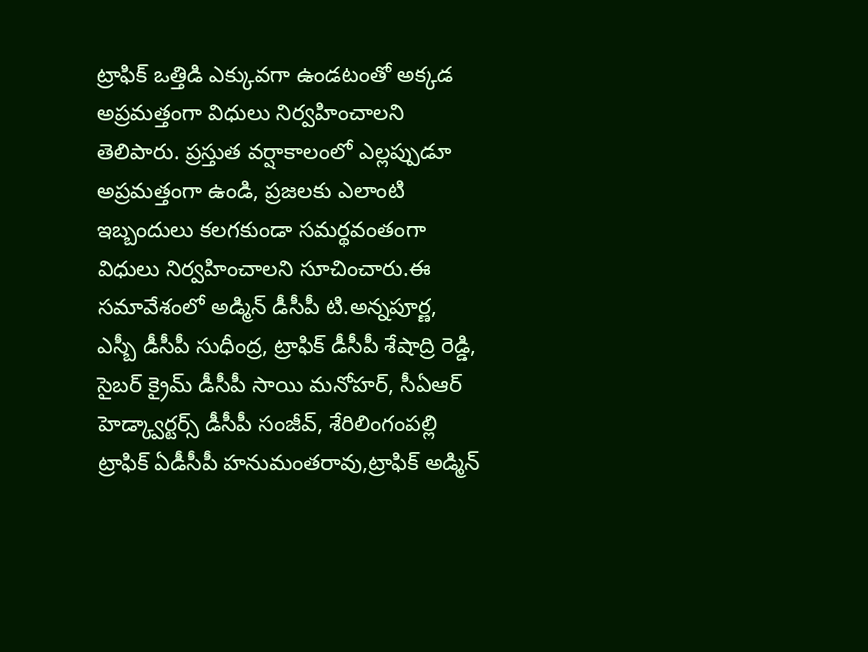ట్రాఫిక్ ఒత్తిడి ఎక్కువగా ఉండటంతో అక్కడ అప్రమత్తంగా విధులు నిర్వహించాలని తెలిపారు. ప్రస్తుత వర్షాకాలంలో ఎల్లప్పుడూ అప్రమత్తంగా ఉండి, ప్రజలకు ఎలాంటి ఇబ్బందులు కలగకుండా సమర్థవంతంగా విధులు నిర్వహించాలని సూచించారు.ఈ సమావేశంలో అడ్మిన్ డీసీపీ టి.అన్నపూర్ణ, ఎస్బీ డీసీపీ సుధీంద్ర, ట్రాఫిక్ డీసీపీ శేషాద్రి రెడ్డి, సైబర్ క్రైమ్ డీసీపీ సాయి మనోహర్, సీఏఆర్ హెడ్క్వార్టర్స్ డీసీపీ సంజీవ్, శేరిలింగంపల్లి ట్రాఫిక్ ఏడీసీపీ హనుమంతరావు,ట్రాఫిక్ అడ్మిన్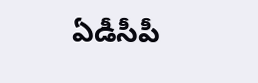ఏడీసీపీ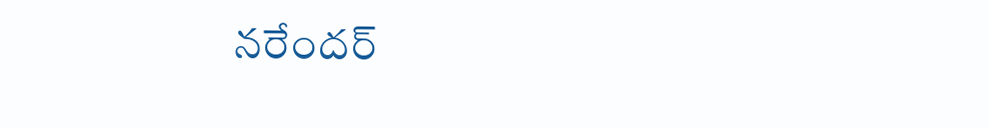నరేందర్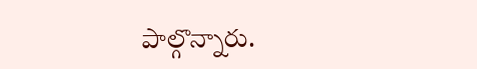పాల్గొన్నారు.